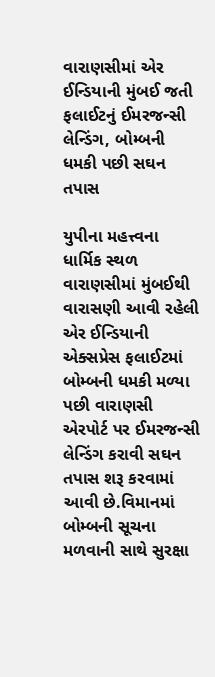વારાણસીમાં એર ઈન્ડિયાની મુંબઈ જતી ફલાઈટનું ઈમરજન્સી લેન્ડિંગ, બોમ્બની ધમકી પછી સઘન તપાસ

યુપીના મહત્ત્વના ધાર્મિક સ્થળ વારાણસીમાં મુંબઈથી વારાસણી આવી રહેલી એર ઈન્ડિયાની એક્સપ્રેસ ફલાઈટમાં બોમ્બની ધમકી મળ્યા પછી વારાણસી એરપોર્ટ પર ઈમરજન્સી લેન્ડિંગ કરાવી સઘન તપાસ શરૂ કરવામાં આવી છે.વિમાનમાં બોમ્બની સૂચના મળવાની સાથે સુરક્ષા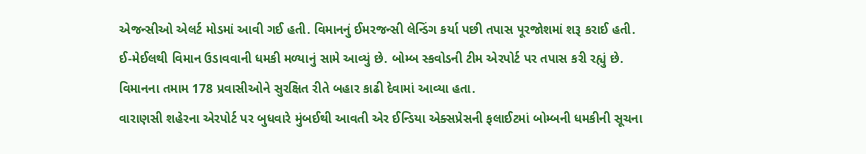એજન્સીઓ એલર્ટ મોડમાં આવી ગઈ હતી. વિમાનનું ઈમરજન્સી લેન્ડિંગ કર્યા પછી તપાસ પૂરજોશમાં શરૂ કરાઈ હતી. ઈ-મેઈલથી વિમાન ઉડાવવાની ધમકી મળ્યાનું સામે આવ્યું છે. બોમ્બ સ્કવોડની ટીમ એરપોર્ટ પર તપાસ કરી રહ્યું છે. વિમાનના તમામ 178 પ્રવાસીઓને સુરક્ષિત રીતે બહાર કાઢી દેવામાં આવ્યા હતા.
વારાણસી શહેરના એરપોર્ટ પર બુધવારે મુંબઈથી આવતી એર ઈન્ડિયા એક્સપ્રેસની ફલાઈટમાં બોમ્બની ધમકીની સૂચના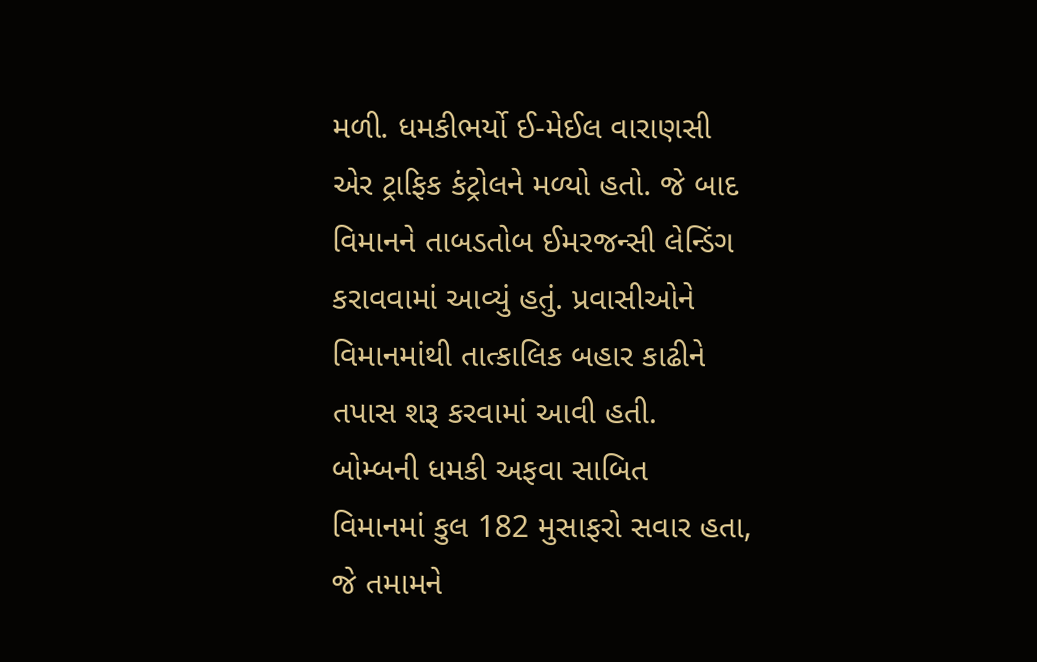મળી. ધમકીભર્યો ઈ-મેઈલ વારાણસી એર ટ્રાફિક કંટ્રોલને મળ્યો હતો. જે બાદ વિમાનને તાબડતોબ ઈમરજન્સી લેન્ડિંગ કરાવવામાં આવ્યું હતું. પ્રવાસીઓને વિમાનમાંથી તાત્કાલિક બહાર કાઢીને તપાસ શરૂ કરવામાં આવી હતી.
બોમ્બની ધમકી અફવા સાબિત
વિમાનમાં કુલ 182 મુસાફરો સવાર હતા, જે તમામને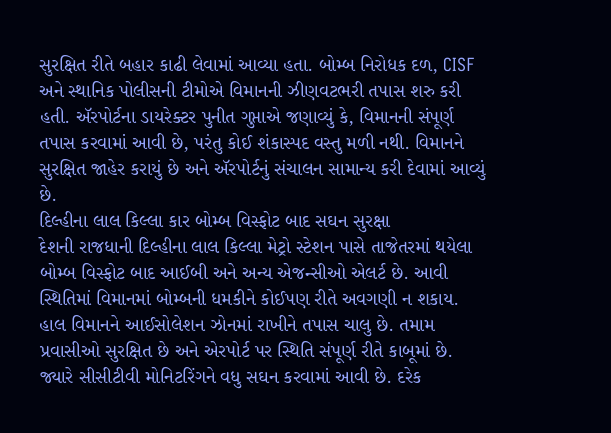સુરક્ષિત રીતે બહાર કાઢી લેવામાં આવ્યા હતા. બોમ્બ નિરોધક દળ, CISF અને સ્થાનિક પોલીસની ટીમોએ વિમાનની ઝીણવટભરી તપાસ શરુ કરી હતી. ઍરપોર્ટના ડાયરેક્ટર પુનીત ગુપ્તાએ જણાવ્યું કે, વિમાનની સંપૂર્ણ તપાસ કરવામાં આવી છે, પરંતુ કોઈ શંકાસ્પદ વસ્તુ મળી નથી. વિમાનને સુરક્ષિત જાહેર કરાયું છે અને ઍરપોર્ટનું સંચાલન સામાન્ય કરી દેવામાં આવ્યું છે.
દિલ્હીના લાલ કિલ્લા કાર બોમ્બ વિસ્ફોટ બાદ સઘન સુરક્ષા
દેશની રાજધાની દિલ્હીના લાલ કિલ્લા મેટ્રો સ્ટેશન પાસે તાજેતરમાં થયેલા બોમ્બ વિસ્ફોટ બાદ આઈબી અને અન્ય એજન્સીઓ એલર્ટ છે. આવી સ્થિતિમાં વિમાનમાં બોમ્બની ધમકીને કોઈપણ રીતે અવગણી ન શકાય. હાલ વિમાનને આઈસોલેશન ઝોનમાં રાખીને તપાસ ચાલુ છે. તમામ પ્રવાસીઓ સુરક્ષિત છે અને એરપોર્ટ પર સ્થિતિ સંપૂર્ણ રીતે કાબૂમાં છે. જ્યારે સીસીટીવી મોનિટરિંગને વધુ સઘન કરવામાં આવી છે. દરેક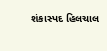શંકાસ્પદ હિલચાલ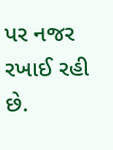પર નજર રખાઈ રહી છે.